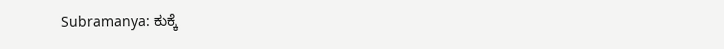Subramanya: ಕುಕ್ಕೆ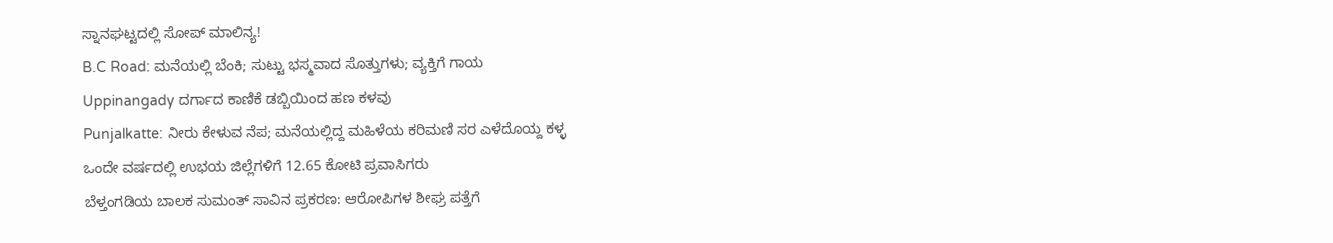ಸ್ನಾನಘಟ್ಟದಲ್ಲಿ ಸೋಪ್ ಮಾಲಿನ್ಯ!
B.C Road: ಮನೆಯಲ್ಲಿ ಬೆಂಕಿ; ಸುಟ್ಟು ಭಸ್ಮವಾದ ಸೊತ್ತುಗಳು; ವ್ಯಕ್ತಿಗೆ ಗಾಯ
Uppinangady ದರ್ಗಾದ ಕಾಣಿಕೆ ಡಬ್ಬಿಯಿಂದ ಹಣ ಕಳವು
Punjalkatte: ನೀರು ಕೇಳುವ ನೆಪ; ಮನೆಯಲ್ಲಿದ್ದ ಮಹಿಳೆಯ ಕರಿಮಣಿ ಸರ ಎಳೆದೊಯ್ದ ಕಳ್ಳ
ಒಂದೇ ವರ್ಷದಲ್ಲಿ ಉಭಯ ಜಿಲ್ಲೆಗಳಿಗೆ 12.65 ಕೋಟಿ ಪ್ರವಾಸಿಗರು
ಬೆಳ್ತಂಗಡಿಯ ಬಾಲಕ ಸುಮಂತ್ ಸಾವಿನ ಪ್ರಕರಣ: ಆರೋಪಿಗಳ ಶೀಘ್ರ ಪತ್ತೆಗೆ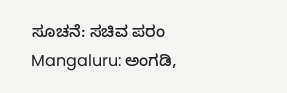ಸೂಚನೆ: ಸಚಿವ ಪರಂ
Mangaluru: ಅಂಗಡಿ,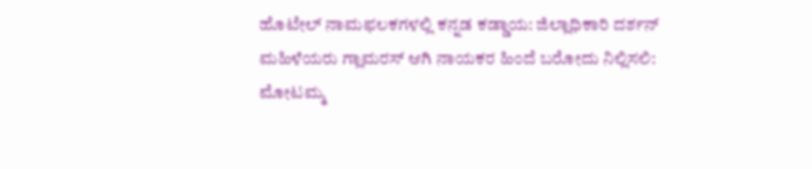ಹೊಟೇಲ್ ನಾಮಫಲಕಗಳಲ್ಲಿ ಕನ್ನಡ ಕಡ್ಡಾಯ: ಜಿಲ್ಲಾಧಿಕಾರಿ ದರ್ಶನ್
ಮಹಿಳೆಯರು ಗ್ಲಾಮರಸ್ ಆಗಿ ನಾಯಕರ ಹಿಂದೆ ಬರೋದು ನಿಲ್ಲಿಸಲಿ: ಮೋಟಮ್ಮ